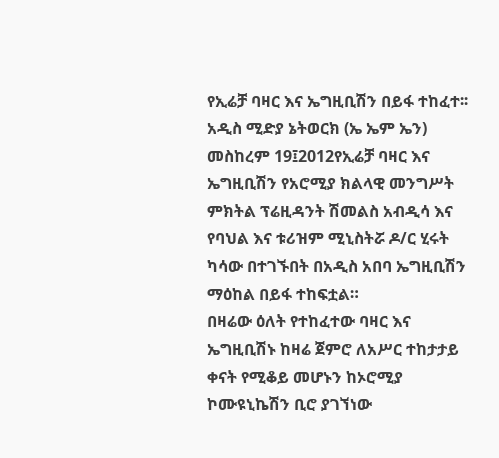የኢሬቻ ባዛር እና ኤግዚቢሽን በይፋ ተከፈተ፡፡
አዲስ ሚድያ ኔትወርክ (ኤ ኤም ኤን) መስከረም 19፤2012የኢሬቻ ባዛር እና ኤግዚቢሽን የአሮሚያ ክልላዊ መንግሥት ምክትል ፕሬዚዳንት ሽመልስ አብዲሳ እና የባህል እና ቱሪዝም ሚኒስትሯ ዶ/ር ሂሩት ካሳው በተገኙበት በአዲስ አበባ ኤግዚቢሽን ማዕከል በይፋ ተከፍቷል።
በዛሬው ዕለት የተከፈተው ባዛር እና ኤግዚቢሽኑ ከዛሬ ጀምሮ ለአሥር ተከታታይ ቀናት የሚቆይ መሆኑን ከኦሮሚያ ኮሙዩኒኬሽን ቢሮ ያገኘነው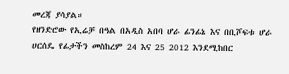መረጃ ያሳያል።
የዘንድሮው የኢሬቻ በዓል በአዲስ አበባ ሆራ ፊንፊኔ እና በቢሾፍቱ ሆራ ሀርሰዴ የፊታችን መስከረም 24 እና 25 2012 እንደሚከበር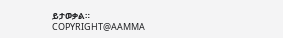ይታወቃል።
COPYRIGHT@AAMMA